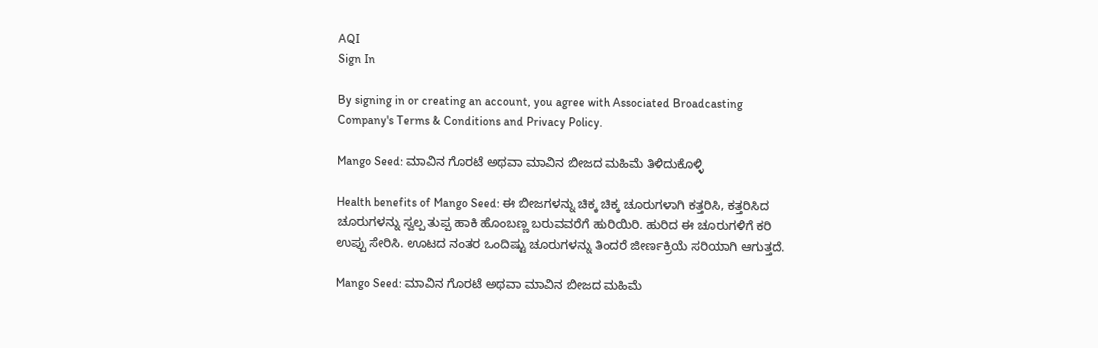AQI
Sign In

By signing in or creating an account, you agree with Associated Broadcasting Company's Terms & Conditions and Privacy Policy.

Mango Seed: ಮಾವಿನ ಗೊರಟೆ ಅಥವಾ ಮಾವಿನ ಬೀಜದ ಮಹಿಮೆ ತಿಳಿದುಕೊಳ್ಳಿ

Health benefits of Mango Seed: ಈ ಬೀಜಗಳನ್ನು ಚಿಕ್ಕ ಚಿಕ್ಕ ಚೂರುಗಳಾಗಿ ಕತ್ತರಿಸಿ, ಕತ್ತರಿಸಿದ ಚೂರುಗಳನ್ನು ಸ್ವಲ್ಪ ತುಪ್ಪ ಹಾಕಿ ಹೊಂಬಣ್ಣ ಬರುವವರೆಗೆ ಹುರಿಯಿರಿ. ಹುರಿದ ಈ ಚೂರುಗಳಿಗೆ ಕರಿ ಉಪ್ಪು ಸೇರಿಸಿ. ಊಟದ ನಂತರ ಒಂದಿಷ್ಟು ಚೂರುಗಳನ್ನು ತಿಂದರೆ ಜೀರ್ಣಕ್ರಿಯೆ ಸರಿಯಾಗಿ ಆಗುತ್ತದೆ.

Mango Seed: ಮಾವಿನ ಗೊರಟೆ ಅಥವಾ ಮಾವಿನ ಬೀಜದ ಮಹಿಮೆ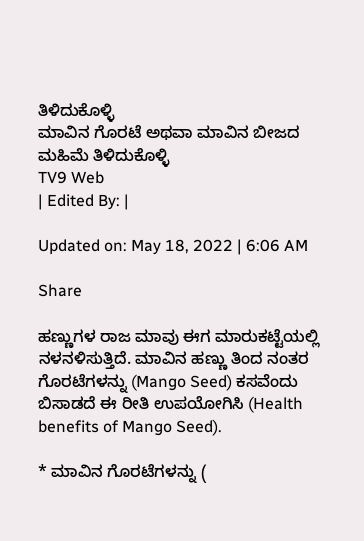ತಿಳಿದುಕೊಳ್ಳಿ
ಮಾವಿನ ಗೊರಟೆ ಅಥವಾ ಮಾವಿನ ಬೀಜದ ಮಹಿಮೆ ತಿಳಿದುಕೊಳ್ಳಿ
TV9 Web
| Edited By: |

Updated on: May 18, 2022 | 6:06 AM

Share

ಹಣ್ಣುಗಳ ರಾಜ ಮಾವು ಈಗ ಮಾರುಕಟ್ಟೆಯಲ್ಲಿ ನಳನಳಿಸುತ್ತಿದೆ. ಮಾವಿನ ಹಣ್ಣು ತಿಂದ ನಂತರ ಗೊರಟೆಗಳನ್ನು (Mango Seed) ಕಸವೆಂದು ಬಿಸಾಡದೆ ಈ ರೀತಿ ಉಪಯೋಗಿಸಿ (Health benefits of Mango Seed).

* ಮಾವಿನ ಗೊರಟೆಗಳನ್ನು (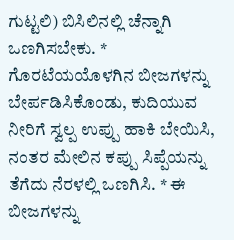ಗುಟ್ಟಲಿ) ಬಿಸಿಲಿನಲ್ಲಿ ಚೆನ್ನಾಗಿ ಒಣಗಿಸಬೇಕು. * ಗೊರಟೆಯಯೊಳಗಿನ ಬೀಜಗಳನ್ನು ಬೇರ್ಪಡಿಸಿಕೊಂಡು, ಕುದಿಯುವ ನೀರಿಗೆ ಸ್ವಲ್ಪ ಉಪ್ಪು ಹಾಕಿ ಬೇಯಿಸಿ, ನಂತರ ಮೇಲಿನ ಕಪ್ಪು ಸಿಪ್ಪೆಯನ್ನು ತೆಗೆದು ನೆರಳಲ್ಲಿ ಒಣಗಿಸಿ. * ಈ ಬೀಜಗಳನ್ನು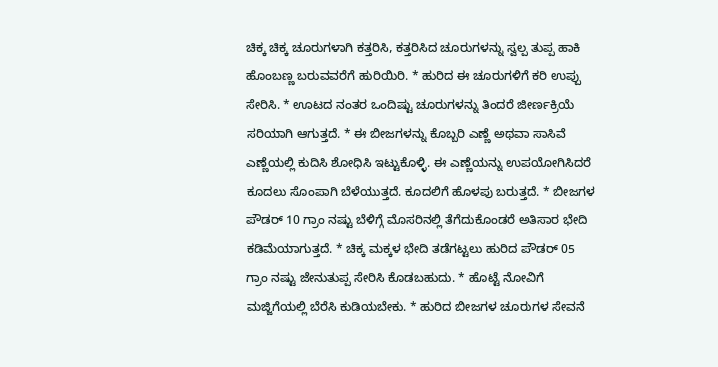ಚಿಕ್ಕ ಚಿಕ್ಕ ಚೂರುಗಳಾಗಿ ಕತ್ತರಿಸಿ, ಕತ್ತರಿಸಿದ ಚೂರುಗಳನ್ನು ಸ್ವಲ್ಪ ತುಪ್ಪ ಹಾಕಿ ಹೊಂಬಣ್ಣ ಬರುವವರೆಗೆ ಹುರಿಯಿರಿ. * ಹುರಿದ ಈ ಚೂರುಗಳಿಗೆ ಕರಿ ಉಪ್ಪು ಸೇರಿಸಿ. * ಊಟದ ನಂತರ ಒಂದಿಷ್ಟು ಚೂರುಗಳನ್ನು ತಿಂದರೆ ಜೀರ್ಣಕ್ರಿಯೆ ಸರಿಯಾಗಿ ಆಗುತ್ತದೆ. * ಈ ಬೀಜಗಳನ್ನು ಕೊಬ್ಬರಿ ಎಣ್ಣೆ ಅಥವಾ ಸಾಸಿವೆ ಎಣ್ಣೆಯಲ್ಲಿ ಕುದಿಸಿ ಶೋಧಿಸಿ ಇಟ್ಟುಕೊಳ್ಳಿ. ಈ ಎಣ್ಣೆಯನ್ನು ಉಪಯೋಗಿಸಿದರೆ ಕೂದಲು ಸೊಂಪಾಗಿ ಬೆಳೆಯುತ್ತದೆ. ಕೂದಲಿಗೆ ಹೊಳಪು ಬರುತ್ತದೆ. * ಬೀಜಗಳ ಪೌಡರ್ 10 ಗ್ರಾಂ ನಷ್ಟು ಬೆಳಿಗ್ಗೆ ಮೊಸರಿನಲ್ಲಿ ತೆಗೆದುಕೊಂಡರೆ ಅತಿಸಾರ ಭೇದಿ ಕಡಿಮೆಯಾಗುತ್ತದೆ. * ಚಿಕ್ಕ ಮಕ್ಕಳ ಭೇದಿ ತಡೆಗಟ್ಟಲು ಹುರಿದ ಪೌಡರ್ 05 ಗ್ರಾಂ ನಷ್ಟು ಜೇನುತುಪ್ಪ ಸೇರಿಸಿ ಕೊಡಬಹುದು. * ಹೊಟ್ಟೆ ನೋವಿಗೆ ಮಜ್ಜಿಗೆಯಲ್ಲಿ ಬೆರೆಸಿ ಕುಡಿಯಬೇಕು. * ಹುರಿದ ಬೀಜಗಳ ಚೂರುಗಳ ಸೇವನೆ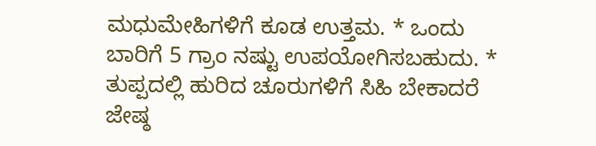ಮಧುಮೇಹಿಗಳಿಗೆ ಕೂಡ ಉತ್ತಮ. * ಒಂದು ಬಾರಿಗೆ 5 ಗ್ರಾಂ ನಷ್ಟು ಉಪಯೋಗಿಸಬಹುದು. * ತುಪ್ಪದಲ್ಲಿ ಹುರಿದ ಚೂರುಗಳಿಗೆ ಸಿಹಿ ಬೇಕಾದರೆ ಜೇಷ್ಠ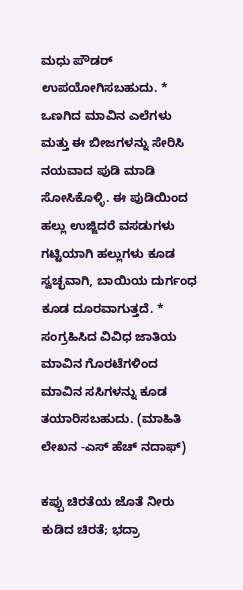ಮಧು ಪೌಡರ್ ಉಪಯೋಗಿಸಬಹುದು. * ಒಣಗಿದ ಮಾವಿನ ಎಲೆಗಳು ಮತ್ತು ಈ ಬೀಜಗಳನ್ನು ಸೇರಿಸಿ ನಯವಾದ ಪುಡಿ ಮಾಡಿ ಸೋಸಿಕೊಳ್ಳಿ. ಈ ಪುಡಿಯಿಂದ ಹಲ್ಲು ಉಜ್ಜಿದರೆ ವಸಡುಗಳು ಗಟ್ಟಿಯಾಗಿ ಹಲ್ಲುಗಳು ಕೂಡ ಸ್ವಚ್ಛವಾಗಿ, ಬಾಯಿಯ ದುರ್ಗಂಧ ಕೂಡ ದೂರವಾಗುತ್ತದೆ. * ಸಂಗ್ರಹಿಸಿದ ವಿವಿಧ ಜಾತಿಯ ಮಾವಿನ ಗೊರಟೆಗಳಿಂದ ಮಾವಿನ ಸಸಿಗಳನ್ನು ಕೂಡ ತಯಾರಿಸಬಹುದು. (ಮಾಹಿತಿ ಲೇಖನ -ಎಸ್ ಹೆಚ್ ನದಾಫ್)

ಕಪ್ಪು ಚಿರತೆಯ ಜೊತೆ ನೀರು ಕುಡಿದ ಚಿರತೆ; ಭದ್ರಾ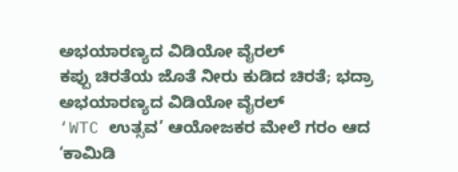ಅಭಯಾರಣ್ಯದ ವಿಡಿಯೋ ವೈರಲ್
ಕಪ್ಪು ಚಿರತೆಯ ಜೊತೆ ನೀರು ಕುಡಿದ ಚಿರತೆ; ಭದ್ರಾ ಅಭಯಾರಣ್ಯದ ವಿಡಿಯೋ ವೈರಲ್
‘WTC ಉತ್ಸವ’ ಆಯೋಜಕರ ಮೇಲೆ ಗರಂ ಆದ ‘ಕಾಮಿಡಿ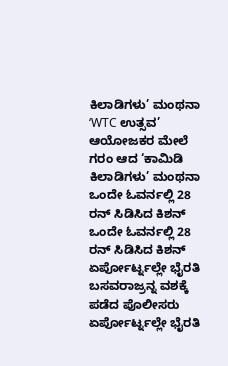ಕಿಲಾಡಿಗಳು’ ಮಂಥನಾ
‘WTC ಉತ್ಸವ’ ಆಯೋಜಕರ ಮೇಲೆ ಗರಂ ಆದ ‘ಕಾಮಿಡಿ ಕಿಲಾಡಿಗಳು’ ಮಂಥನಾ
ಒಂದೇ ಓವರ್ನಲ್ಲಿ 28 ರನ್ ಸಿಡಿಸಿದ ಕಿಶನ್
ಒಂದೇ ಓವರ್ನಲ್ಲಿ 28 ರನ್ ಸಿಡಿಸಿದ ಕಿಶನ್
ಏರ್ಪೋರ್ಟ್ನಲ್ಲೇ ಭೈರತಿ ಬಸವರಾಜ್ರನ್ನ ವಶಕ್ಕೆ ಪಡೆದ ಪೊಲೀಸರು
ಏರ್ಪೋರ್ಟ್ನಲ್ಲೇ ಭೈರತಿ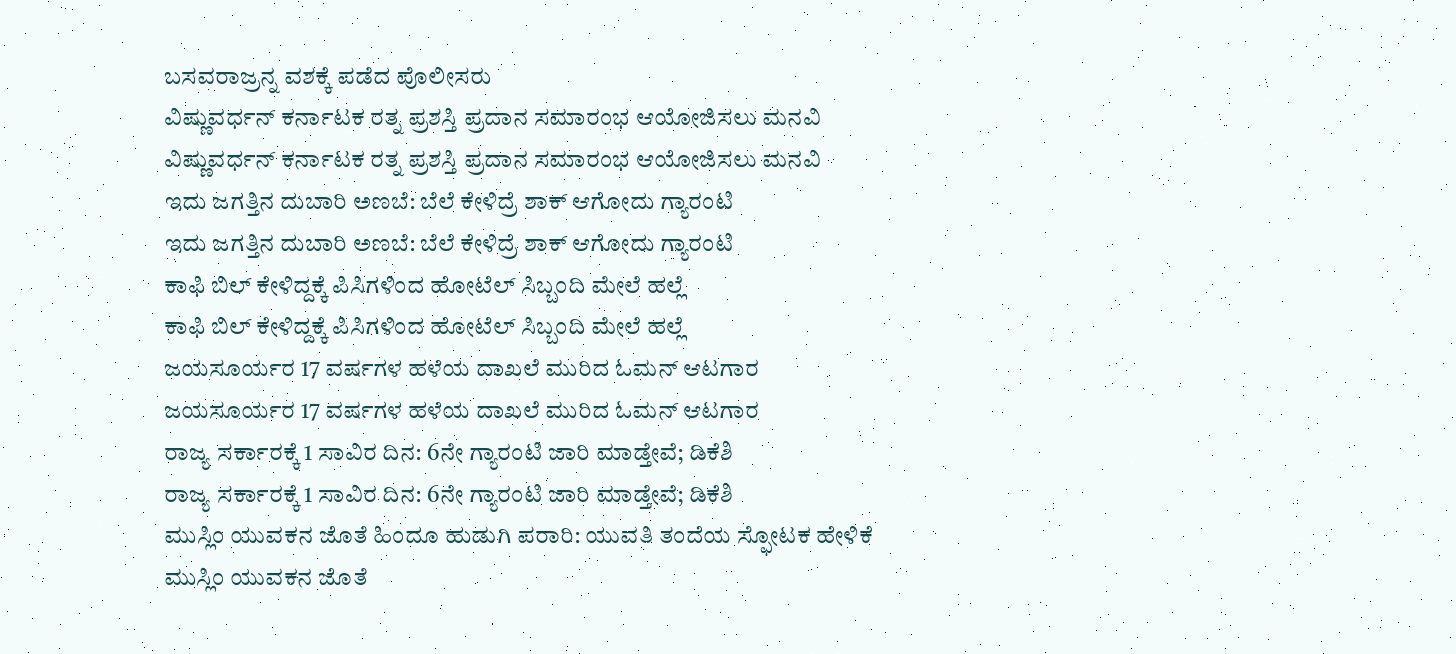ಬಸವರಾಜ್ರನ್ನ ವಶಕ್ಕೆ ಪಡೆದ ಪೊಲೀಸರು
ವಿಷ್ಣುವರ್ಧನ್ ಕರ್ನಾಟಕ ರತ್ನ ಪ್ರಶಸ್ತಿ ಪ್ರದಾನ ಸಮಾರಂಭ ಆಯೋಜಿಸಲು ಮನವಿ
ವಿಷ್ಣುವರ್ಧನ್ ಕರ್ನಾಟಕ ರತ್ನ ಪ್ರಶಸ್ತಿ ಪ್ರದಾನ ಸಮಾರಂಭ ಆಯೋಜಿಸಲು ಮನವಿ
ಇದು ಜಗತ್ತಿನ ದುಬಾರಿ ಅಣಬೆ: ಬೆಲೆ ಕೇಳಿದ್ರೆ ಶಾಕ್ ಆಗೋದು ಗ್ಯಾರಂಟಿ
ಇದು ಜಗತ್ತಿನ ದುಬಾರಿ ಅಣಬೆ: ಬೆಲೆ ಕೇಳಿದ್ರೆ ಶಾಕ್ ಆಗೋದು ಗ್ಯಾರಂಟಿ
ಕಾಫಿ ಬಿಲ್ ಕೇಳಿದ್ದಕ್ಕೆ ಪಿಸಿಗಳಿಂದ ಹೋಟೆಲ್ ಸಿಬ್ಬಂದಿ ಮೇಲೆ ಹಲ್ಲೆ
ಕಾಫಿ ಬಿಲ್ ಕೇಳಿದ್ದಕ್ಕೆ ಪಿಸಿಗಳಿಂದ ಹೋಟೆಲ್ ಸಿಬ್ಬಂದಿ ಮೇಲೆ ಹಲ್ಲೆ
ಜಯಸೂರ್ಯರ 17 ವರ್ಷಗಳ ಹಳೆಯ ದಾಖಲೆ ಮುರಿದ ಓಮನ್ ಆಟಗಾರ
ಜಯಸೂರ್ಯರ 17 ವರ್ಷಗಳ ಹಳೆಯ ದಾಖಲೆ ಮುರಿದ ಓಮನ್ ಆಟಗಾರ
ರಾಜ್ಯ ಸರ್ಕಾರಕ್ಕೆ 1 ಸಾವಿರ ದಿನ: 6ನೇ ಗ್ಯಾರಂಟಿ ಜಾರಿ ಮಾಡ್ತೇವೆ; ಡಿಕೆಶಿ
ರಾಜ್ಯ ಸರ್ಕಾರಕ್ಕೆ 1 ಸಾವಿರ ದಿನ: 6ನೇ ಗ್ಯಾರಂಟಿ ಜಾರಿ ಮಾಡ್ತೇವೆ; ಡಿಕೆಶಿ
ಮುಸ್ಲಿಂ ಯುವಕನ ಜೊತೆ ಹಿಂದೂ ಹುಡುಗಿ ಪರಾರಿ: ಯುವತಿ ತಂದೆಯ ಸ್ಫೋಟಕ ಹೇಳಿಕೆ
ಮುಸ್ಲಿಂ ಯುವಕನ ಜೊತೆ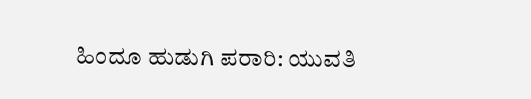ಹಿಂದೂ ಹುಡುಗಿ ಪರಾರಿ: ಯುವತಿ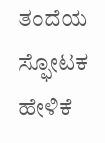ತಂದೆಯ ಸ್ಫೋಟಕ ಹೇಳಿಕೆ